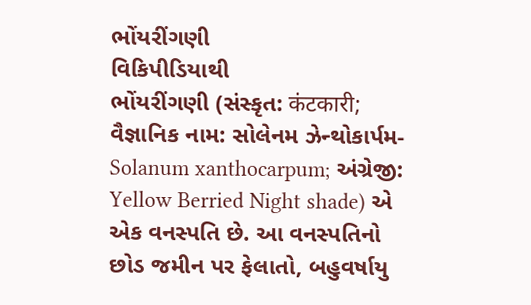ભોંયરીંગણી
વિકિપીડિયાથી
ભોંયરીંગણી (સંસ્કૃત: कंटकारी; વૈજ્ઞાનિક નામ: સોલેનમ ઝેન્થોકાર્પમ-Solanum xanthocarpum; અંગ્રેજી: Yellow Berried Night shade) એ એક વનસ્પતિ છે. આ વનસ્પતિનો છોડ જમીન પર ફેલાતો, બહુવર્ષાયુ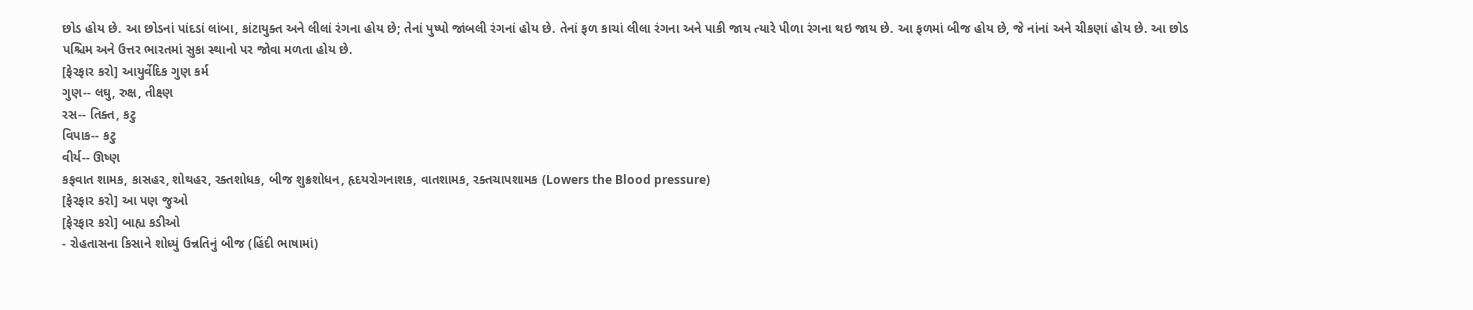છોડ હોય છે. આ છોડનાં પાંદડાં લાંબા, કાંટાયુક્ત અને લીલાં રંગના હોય છે; તેનાં પુષ્પો જાંબલી રંગનાં હોય છે. તેનાં ફળ કાચાં લીલા રંગના અને પાકી જાય ત્યારે પીળા રંગના થઇ જાય છે. આ ફળમાં બીજ હોય છે, જે નાંનાં અને ચીકણાં હોય છે. આ છોડ પશ્ચિમ અને ઉત્તર ભારતમાં સુકા સ્થાનો પર જોવા મળતા હોય છે.
[ફેરફાર કરો] આયુર્વેદિક ગુણ કર્મ
ગુણ-- લઘુ, રુક્ષ, તીક્ષ્ણ
રસ-- તિક્ત, કટુ
વિપાક-- કટુ
વીર્ય-- ઊષ્ણ
કફવાત શામક, કાસહર, શોથહર, રક્તશોધક, બીજ શુક્રશોધન, હૃદયરોગનાશક, વાતશામક, રક્તચાપશામક (Lowers the Blood pressure)
[ફેરફાર કરો] આ પણ જુઓ
[ફેરફાર કરો] બાહ્ય કડીઓ
- રોહતાસના કિસાને શોધ્યું ઉન્નતિનું બીજ (હિંદી ભાષામાં)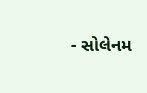- સોલેનમ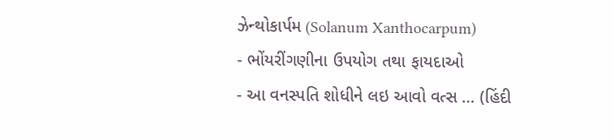ઝેન્થોકાર્પમ (Solanum Xanthocarpum)
- ભોંયરીંગણીના ઉપયોગ તથા ફાયદાઓ
- આ વનસ્પતિ શોધીને લઇ આવો વત્સ … (હિંદી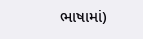ભાષામાં)